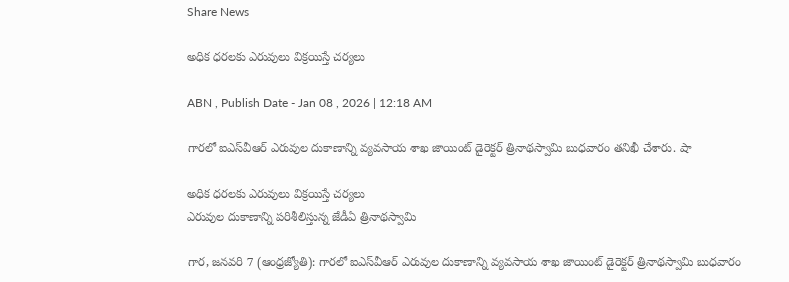Share News

అధిక ధరలకు ఎరువులు విక్రయిస్తే చర్యలు

ABN , Publish Date - Jan 08 , 2026 | 12:18 AM

గారలో ఐఎస్‌వీఆర్‌ ఎరువుల దుకాణాన్ని వ్యవసాయ శాఖ జాయింట్‌ డైరెక్టర్‌ త్రినాథస్వామి బుధవారం తనిఖీ చేశారు. షా

అధిక ధరలకు ఎరువులు విక్రయిస్తే చర్యలు
ఎరువుల దుకాణాన్ని పరిశీలిస్తున్న జేడీఏ త్రినాథస్వామి

గార, జనవరి 7 (ఆంధ్రజ్యోతి): గారలో ఐఎస్‌వీఆర్‌ ఎరువుల దుకాణాన్ని వ్యవసాయ శాఖ జాయింట్‌ డైరెక్టర్‌ త్రినాథస్వామి బుధవారం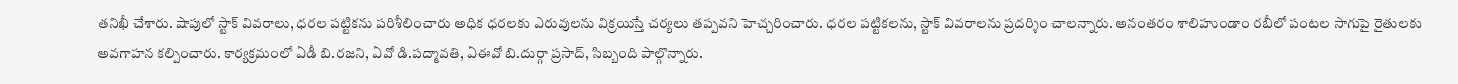తనిఖీ చేశారు. షాపులో స్టాక్‌ వివరాలు, ధరల పట్టికను పరిశీలించారు అధిక ధరలకు ఎరువులను విక్రయిస్తే చర్యలు తప్పవని హెచ్చరించారు. ధరల పట్టికలను, స్టాక్‌ వివరాలను ప్రదర్శిం చాలన్నారు. అనంతరం శాలిహుండాం రబీలో పంటల సాగుపై రైతులకు అవగాహన కల్పించారు. కార్యక్రమంలో ఏడీ బి.రజని, ఏవో డి.పద్మావతి, ఏఈవో బి.దుర్గా ప్రసాద్‌, సిబ్బంది పాల్గొన్నారు.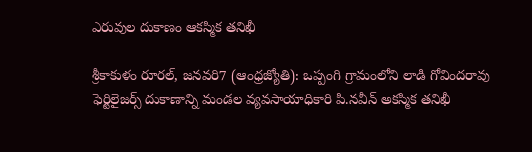ఎరువుల దుకాణం ఆకస్మిక తనిఖీ

శ్రీకాకుళం రూరల్‌, జనవరి7 (ఆంధ్రజ్యోతి): ఒప్పంగి గ్రామంలోని లాడి గోవిందరావు ఫెర్టిలైజర్స్‌ దుకాణాన్ని మండల వ్యవసాయాధికారి పి.నవీన్‌ అకస్మిక తనిఖీ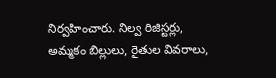నిర్వహించారు. నిల్వ రిజిస్టర్లు, అమ్మకం బిల్లులు, రైతుల వివరాలు,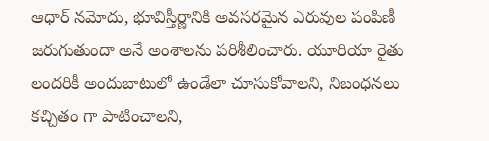ఆధార్‌ నమోదు, భూవిస్తీర్ణానికి అవసరమైన ఎరువుల పంపిణీ జరుగుతుందా అనే అంశాలను పరిశీలించారు. యూరియా రైతు లందరికీ అందుబాటులో ఉండేలా చూసుకోవాలని, నిబంధనలు కచ్చితం గా పాటించాలని,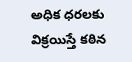అధిక ధరలకు విక్రయిస్తే కఠిన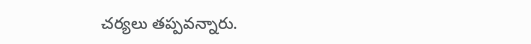చర్యలు తప్పవన్నారు.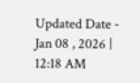Updated Date - Jan 08 , 2026 | 12:18 AM